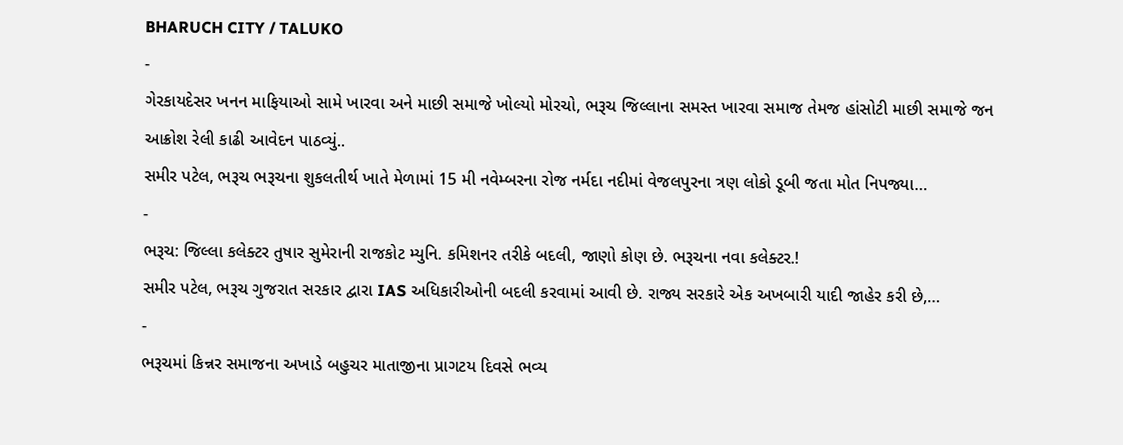BHARUCH CITY / TALUKO
-
ગેરકાયદેસર ખનન માફિયાઓ સામે ખારવા અને માછી સમાજે ખોલ્યો મોરચો, ભરૂચ જિલ્લાના સમસ્ત ખારવા સમાજ તેમજ હાંસોટી માછી સમાજે જન આક્રોશ રેલી કાઢી આવેદન પાઠવ્યું..
સમીર પટેલ, ભરૂચ ભરૂચના શુકલતીર્થ ખાતે મેળામાં 15 મી નવેમ્બરના રોજ નર્મદા નદીમાં વેજલપુરના ત્રણ લોકો ડૂબી જતા મોત નિપજ્યા…
-
ભરૂચ: જિલ્લા કલેક્ટર તુષાર સુમેરાની રાજકોટ મ્યુનિ. કમિશનર તરીકે બદલી, જાણો કોણ છે. ભરૂચના નવા કલેક્ટર.!
સમીર પટેલ, ભરૂચ ગુજરાત સરકાર દ્વારા IAS અધિકારીઓની બદલી કરવામાં આવી છે. રાજ્ય સરકારે એક અખબારી યાદી જાહેર કરી છે,…
-
ભરૂચમાં કિન્નર સમાજના અખાડે બહુચર માતાજીના પ્રાગટય દિવસે ભવ્ય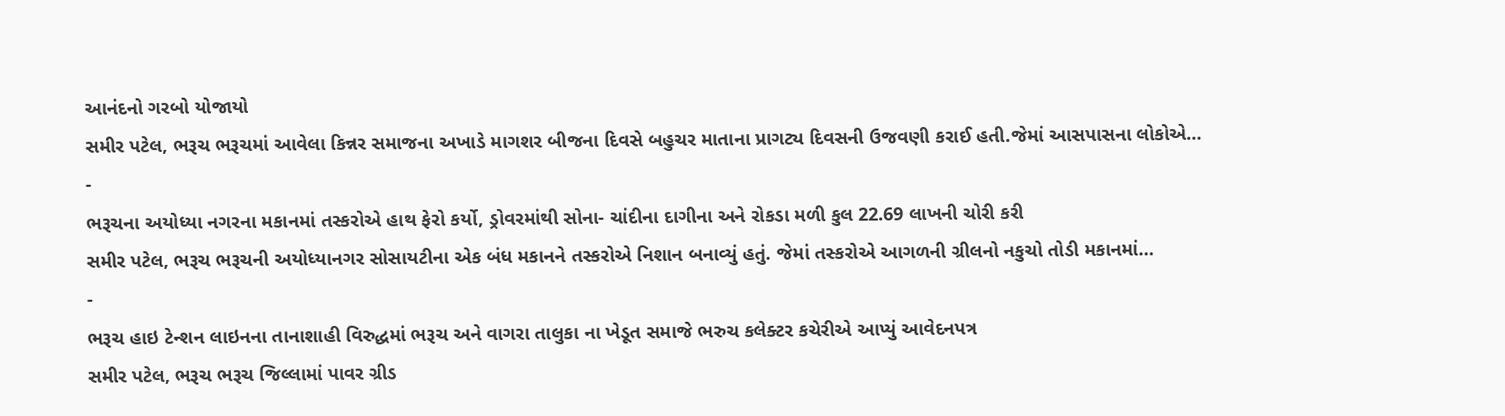આનંદનો ગરબો યોજાયો
સમીર પટેલ, ભરૂચ ભરૂચમાં આવેલા કિન્નર સમાજના અખાડે માગશર બીજના દિવસે બહુચર માતાના પ્રાગટ્ય દિવસની ઉજવણી કરાઈ હતી.જેમાં આસપાસના લોકોએ…
-
ભરૂચના અયોધ્યા નગરના મકાનમાં તસ્કરોએ હાથ ફેરો કર્યો, ડ્રોવરમાંથી સોના- ચાંદીના દાગીના અને રોકડા મળી કુલ 22.69 લાખની ચોરી કરી
સમીર પટેલ, ભરૂચ ભરૂચની અયોધ્યાનગર સોસાયટીના એક બંધ મકાનને તસ્કરોએ નિશાન બનાવ્યું હતું. જેમાં તસ્કરોએ આગળની ગ્રીલનો નકુચો તોડી મકાનમાં…
-
ભરૂચ હાઇ ટેન્શન લાઇનના તાનાશાહી વિરુદ્ધમાં ભરૂચ અને વાગરા તાલુકા ના ખેડૂત સમાજે ભરુચ કલેક્ટર કચેરીએ આપ્યું આવેદનપત્ર
સમીર પટેલ, ભરૂચ ભરૂચ જિલ્લામાં પાવર ગ્રીડ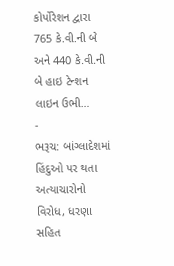કોર્પોરેશન દ્વારા 765 કે.વી.ની બે અને 440 કે.વી.ની બે હાઇ ટેન્શન લાઇન ઉભી…
-
ભરૂચ: બાંગ્લાદેશમાં હિંદુઓ પર થતા અત્યાચારોનો વિરોધ, ધરણા સહિત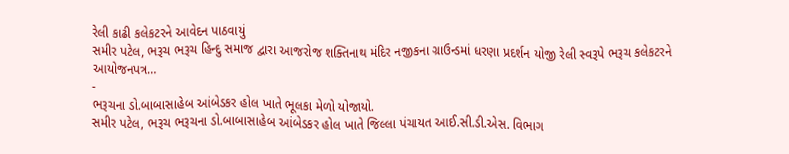રેલી કાઢી કલેકટરને આવેદન પાઠવાયું
સમીર પટેલ, ભરૂચ ભરૂચ હિન્દુ સમાજ દ્વારા આજરોજ શક્તિનાથ મંદિર નજીકના ગ્રાઉન્ડમાં ધરણા પ્રદર્શન યોજી રેલી સ્વરૂપે ભરૂચ કલેકટરને આયોજનપત્ર…
-
ભરૂચના ડો.બાબાસાહેબ આંબેડકર હોલ ખાતે ભૂલકા મેળો યોજાયો.
સમીર પટેલ, ભરૂચ ભરૂચના ડો.બાબાસાહેબ આંબેડકર હોલ ખાતે જિલ્લા પંચાયત આઈ.સી.ડી.એસ. વિભાગ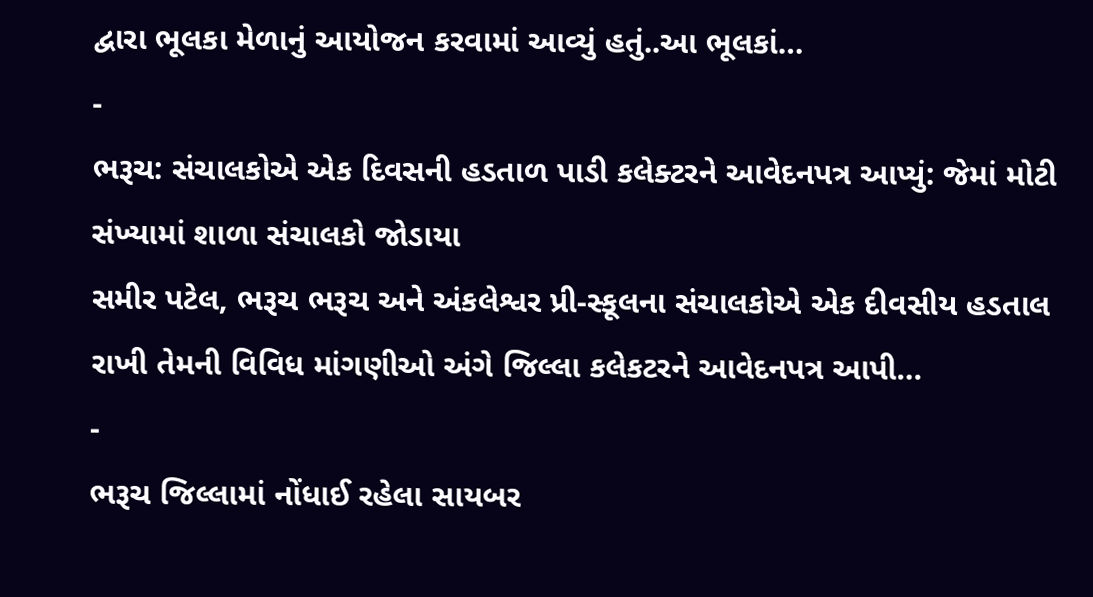દ્વારા ભૂલકા મેળાનું આયોજન કરવામાં આવ્યું હતું..આ ભૂલકાં…
-
ભરૂચ: સંચાલકોએ એક દિવસની હડતાળ પાડી કલેક્ટરને આવેદનપત્ર આપ્યું: જેમાં મોટી સંખ્યામાં શાળા સંચાલકો જોડાયા
સમીર પટેલ, ભરૂચ ભરૂચ અને અંકલેશ્વર પ્રી-સ્કૂલના સંચાલકોએ એક દીવસીય હડતાલ રાખી તેમની વિવિધ માંગણીઓ અંગે જિલ્લા કલેકટરને આવેદનપત્ર આપી…
-
ભરૂચ જિલ્લામાં નોંધાઈ રહેલા સાયબર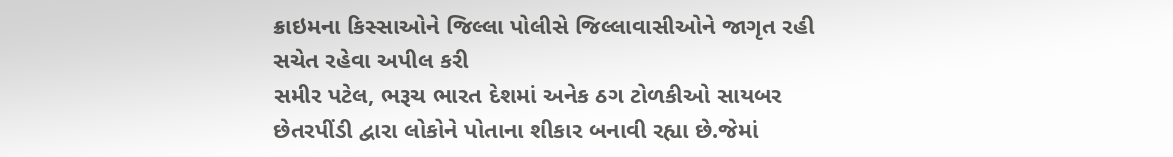ક્રાઇમના કિસ્સાઓને જિલ્લા પોલીસે જિલ્લાવાસીઓને જાગૃત રહી સચેત રહેવા અપીલ કરી
સમીર પટેલ, ભરૂચ ભારત દેશમાં અનેક ઠગ ટોળકીઓ સાયબર છેતરપીંડી દ્વારા લોકોને પોતાના શીકાર બનાવી રહ્યા છે.જેમાં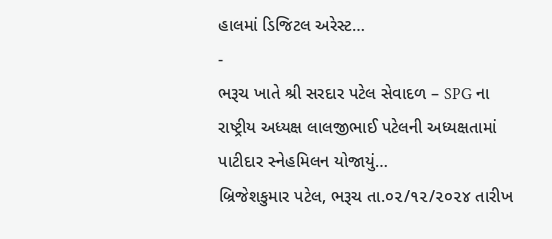હાલમાં ડિજિટલ અરેસ્ટ…
-
ભરૂચ ખાતે શ્રી સરદાર પટેલ સેવાદળ – SPG ના રાષ્ટ્રીય અધ્યક્ષ લાલજીભાઈ પટેલની અધ્યક્ષતામાં પાટીદાર સ્નેહમિલન યોજાયું…
બ્રિજેશકુમાર પટેલ, ભરૂચ તા.૦૨/૧૨/૨૦૨૪ તારીખ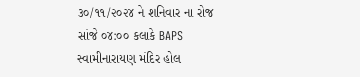૩૦/૧૧/૨૦૨૪ ને શનિવાર ના રોજ સાંજે ૦૪:૦૦ કલાકે BAPS સ્વામીનારાયણ મંદિર હોલ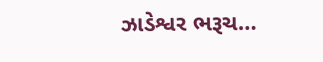ઝાડેશ્વર ભરૂચ…